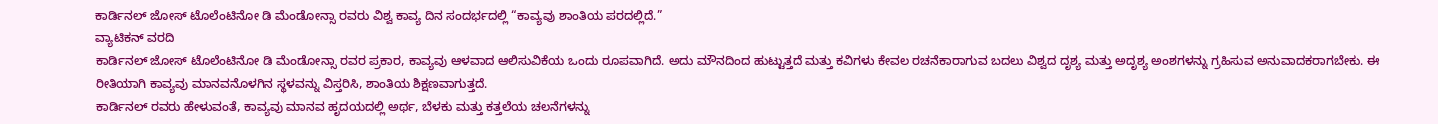ಕಾರ್ಡಿನಲ್ ಜೋಸ್ ಟೊಲೆಂಟಿನೋ ಡಿ ಮೆಂಡೋನ್ಸಾ ರವರು ವಿಶ್ವ ಕಾವ್ಯ ದಿನ ಸಂದರ್ಭದಲ್ಲಿ “ಕಾವ್ಯವು ಶಾಂತಿಯ ಪರದಲ್ಲಿದೆ.”
ವ್ಯಾಟಿಕನ್ ವರದಿ
ಕಾರ್ಡಿನಲ್ ಜೋಸ್ ಟೊಲೆಂಟಿನೋ ಡಿ ಮೆಂಡೋನ್ಸಾ ರವರ ಪ್ರಕಾರ, ಕಾವ್ಯವು ಆಳವಾದ ಆಲಿಸುವಿಕೆಯ ಒಂದು ರೂಪವಾಗಿದೆ. ಅದು ಮೌನದಿಂದ ಹುಟ್ಟುತ್ತದೆ ಮತ್ತು ಕವಿಗಳು ಕೇವಲ ರಚನೆಕಾರಾಗುವ ಬದಲು ವಿಶ್ವದ ದೃಶ್ಯ ಮತ್ತು ಅದೃಶ್ಯ ಅಂಶಗಳನ್ನು ಗ್ರಹಿಸುವ ಅನುವಾದಕರಾಗಬೇಕು. ಈ ರೀತಿಯಾಗಿ ಕಾವ್ಯವು ಮಾನವನೊಳಗಿನ ಸ್ಥಳವನ್ನು ವಿಸ್ತರಿಸಿ, ಶಾಂತಿಯ ಶಿಕ್ಷಣವಾಗುತ್ತದೆ.
ಕಾರ್ಡಿನಲ್ ರವರು ಹೇಳುವಂತೆ, ಕಾವ್ಯವು ಮಾನವ ಹೃದಯದಲ್ಲಿ ಅರ್ಥ, ಬೆಳಕು ಮತ್ತು ಕತ್ತಲೆಯ ಚಲನೆಗಳನ್ನು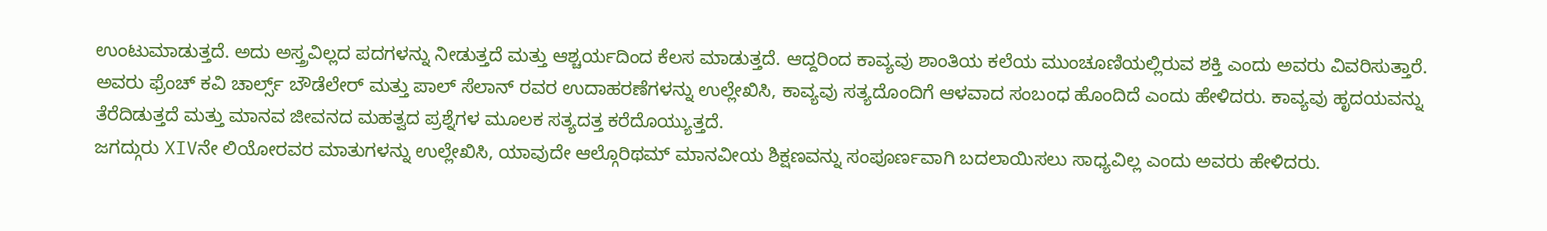ಉಂಟುಮಾಡುತ್ತದೆ. ಅದು ಅಸ್ತ್ರವಿಲ್ಲದ ಪದಗಳನ್ನು ನೀಡುತ್ತದೆ ಮತ್ತು ಆಶ್ಚರ್ಯದಿಂದ ಕೆಲಸ ಮಾಡುತ್ತದೆ. ಆದ್ದರಿಂದ ಕಾವ್ಯವು ಶಾಂತಿಯ ಕಲೆಯ ಮುಂಚೂಣಿಯಲ್ಲಿರುವ ಶಕ್ತಿ ಎಂದು ಅವರು ವಿವರಿಸುತ್ತಾರೆ.
ಅವರು ಫ್ರೆಂಚ್ ಕವಿ ಚಾರ್ಲ್ಸ್ ಬೌಡೆಲೇರ್ ಮತ್ತು ಪಾಲ್ ಸೆಲಾನ್ ರವರ ಉದಾಹರಣೆಗಳನ್ನು ಉಲ್ಲೇಖಿಸಿ, ಕಾವ್ಯವು ಸತ್ಯದೊಂದಿಗೆ ಆಳವಾದ ಸಂಬಂಧ ಹೊಂದಿದೆ ಎಂದು ಹೇಳಿದರು. ಕಾವ್ಯವು ಹೃದಯವನ್ನು ತೆರೆದಿಡುತ್ತದೆ ಮತ್ತು ಮಾನವ ಜೀವನದ ಮಹತ್ವದ ಪ್ರಶ್ನೆಗಳ ಮೂಲಕ ಸತ್ಯದತ್ತ ಕರೆದೊಯ್ಯುತ್ತದೆ.
ಜಗದ್ಗುರು XIVನೇ ಲಿಯೋರವರ ಮಾತುಗಳನ್ನು ಉಲ್ಲೇಖಿಸಿ, ಯಾವುದೇ ಆಲ್ಗೊರಿಥಮ್ ಮಾನವೀಯ ಶಿಕ್ಷಣವನ್ನು ಸಂಪೂರ್ಣವಾಗಿ ಬದಲಾಯಿಸಲು ಸಾಧ್ಯವಿಲ್ಲ ಎಂದು ಅವರು ಹೇಳಿದರು.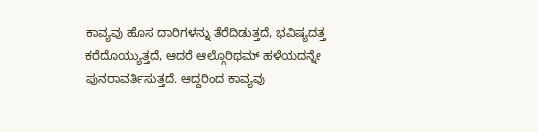ಕಾವ್ಯವು ಹೊಸ ದಾರಿಗಳನ್ನು ತೆರೆದಿಡುತ್ತದೆ, ಭವಿಷ್ಯದತ್ತ ಕರೆದೊಯ್ಯುತ್ತದೆ, ಆದರೆ ಆಲ್ಗೊರಿಥಮ್ ಹಳೆಯದನ್ನೇ ಪುನರಾವರ್ತಿಸುತ್ತದೆ. ಆದ್ದರಿಂದ ಕಾವ್ಯವು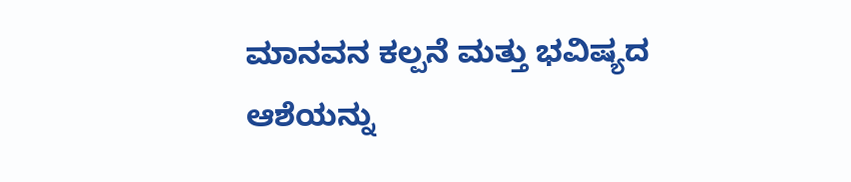ಮಾನವನ ಕಲ್ಪನೆ ಮತ್ತು ಭವಿಷ್ಯದ ಆಶೆಯನ್ನು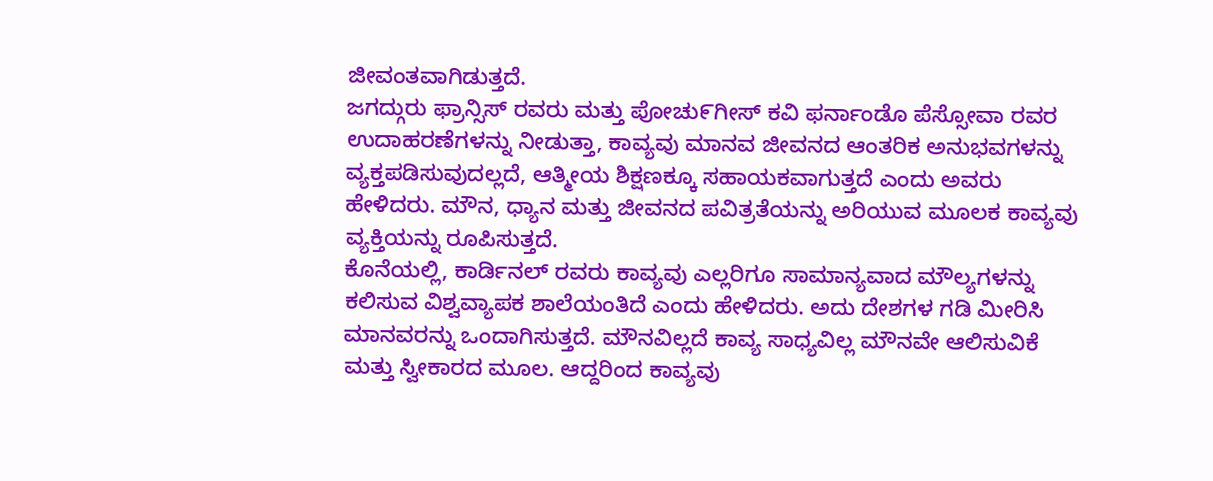ಜೀವಂತವಾಗಿಡುತ್ತದೆ.
ಜಗದ್ಗುರು ಫ್ರಾನ್ಸಿಸ್ ರವರು ಮತ್ತು ಪೋಚು೯ಗೀಸ್ ಕವಿ ಫರ್ನಾಂಡೊ ಪೆಸ್ಸೋವಾ ರವರ ಉದಾಹರಣೆಗಳನ್ನು ನೀಡುತ್ತಾ, ಕಾವ್ಯವು ಮಾನವ ಜೀವನದ ಆಂತರಿಕ ಅನುಭವಗಳನ್ನು ವ್ಯಕ್ತಪಡಿಸುವುದಲ್ಲದೆ, ಆತ್ಮೀಯ ಶಿಕ್ಷಣಕ್ಕೂ ಸಹಾಯಕವಾಗುತ್ತದೆ ಎಂದು ಅವರು ಹೇಳಿದರು. ಮೌನ, ಧ್ಯಾನ ಮತ್ತು ಜೀವನದ ಪವಿತ್ರತೆಯನ್ನು ಅರಿಯುವ ಮೂಲಕ ಕಾವ್ಯವು ವ್ಯಕ್ತಿಯನ್ನು ರೂಪಿಸುತ್ತದೆ.
ಕೊನೆಯಲ್ಲಿ, ಕಾರ್ಡಿನಲ್ ರವರು ಕಾವ್ಯವು ಎಲ್ಲರಿಗೂ ಸಾಮಾನ್ಯವಾದ ಮೌಲ್ಯಗಳನ್ನು ಕಲಿಸುವ ವಿಶ್ವವ್ಯಾಪಕ ಶಾಲೆಯಂತಿದೆ ಎಂದು ಹೇಳಿದರು. ಅದು ದೇಶಗಳ ಗಡಿ ಮೀರಿಸಿ ಮಾನವರನ್ನು ಒಂದಾಗಿಸುತ್ತದೆ. ಮೌನವಿಲ್ಲದೆ ಕಾವ್ಯ ಸಾಧ್ಯವಿಲ್ಲ ಮೌನವೇ ಆಲಿಸುವಿಕೆ ಮತ್ತು ಸ್ವೀಕಾರದ ಮೂಲ. ಆದ್ದರಿಂದ ಕಾವ್ಯವು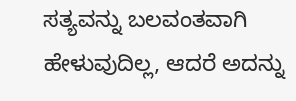ಸತ್ಯವನ್ನು ಬಲವಂತವಾಗಿ ಹೇಳುವುದಿಲ್ಲ, ಆದರೆ ಅದನ್ನು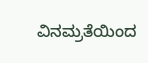ವಿನಮ್ರತೆಯಿಂದ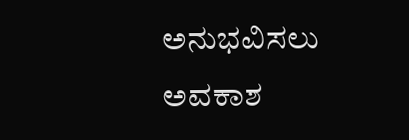ಅನುಭವಿಸಲು ಅವಕಾಶ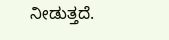ನೀಡುತ್ತದೆ.